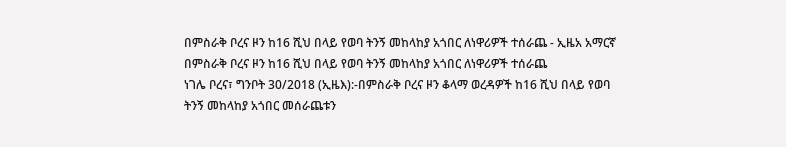በምስራቅ ቦረና ዞን ከ16 ሺህ በላይ የወባ ትንኝ መከላከያ አጎበር ለነዋሪዎች ተሰራጨ - ኢዜአ አማርኛ
በምስራቅ ቦረና ዞን ከ16 ሺህ በላይ የወባ ትንኝ መከላከያ አጎበር ለነዋሪዎች ተሰራጨ
ነገሌ ቦረና፣ ግንቦት 30/2018 (ኢዜእ):-በምስራቅ ቦረና ዞን ቆላማ ወረዳዎች ከ16 ሺህ በላይ የወባ ትንኝ መከላከያ አጎበር መሰራጨቱን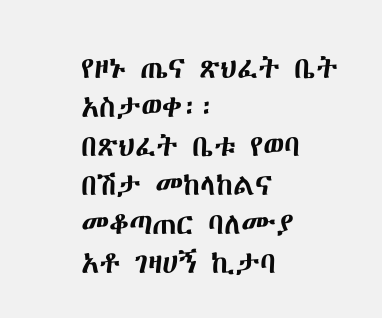የዞኑ ጤና ጽህፈት ቤት አስታወቀ፡፡
በጽህፈት ቤቱ የወባ በሽታ መከላከልና መቆጣጠር ባለሙያ አቶ ገዛሀኝ ኪታባ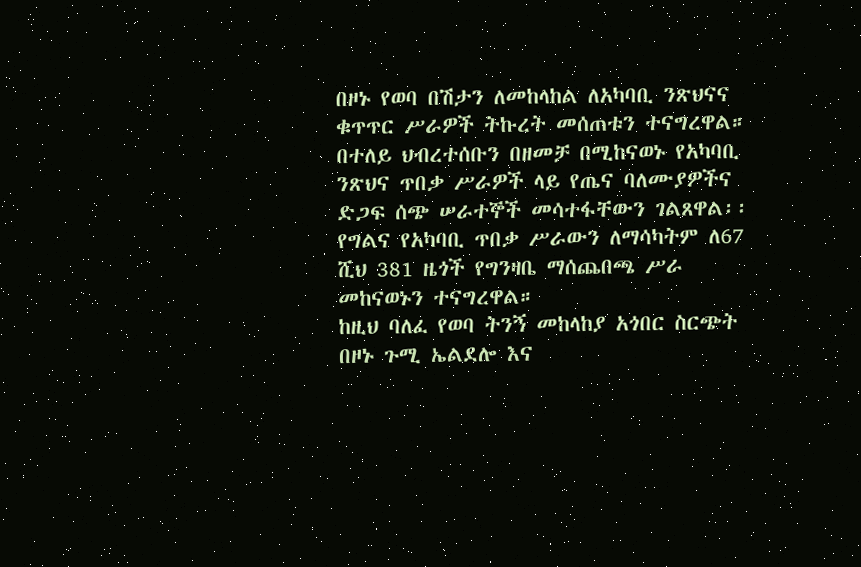በዞኑ የወባ በሽታን ለመከላከል ለአካባቢ ንጽህናና ቁጥጥር ሥራዎች ትኩረት መሰጠቱን ተናግረዋል።
በተለይ ህብረተሰቡን በዘመቻ በሚከናወኑ የአካባቢ ንጽህና ጥበቃ ሥራዎች ላይ የጤና ባለሙያዎችና ድጋፍ ሰጭ ሠራተኞች መሳተፋቸውን ገልጸዋል፡፡
የግልና የአካባቢ ጥበቃ ሥራውን ለማሳካትም ለ67 ሺህ 381 ዜጎች የግንዛቤ ማሰጨበጫ ሥራ መከናወኑን ተናግረዋል።
ከዚህ ባለፈ የወባ ትንኝ መከላከያ አጎበር ስርጭት በዞኑ ጉሚ ኤልደሎ እና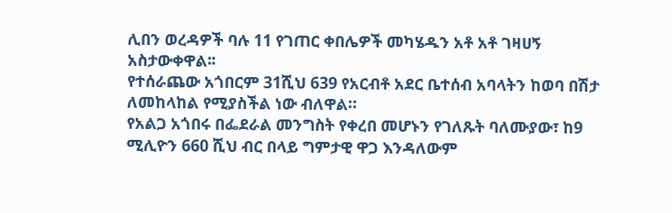ሊበን ወረዳዎች ባሉ 11 የገጠር ቀበሌዎች መካሄዱን አቶ አቶ ገዛሀኝ አስታውቀዋል፡፡
የተሰራጨው አጎበርም 31ሺህ 639 የአርብቶ አደር ቤተሰብ አባላትን ከወባ በሽታ ለመከላከል የሚያስችል ነው ብለዋል።
የአልጋ አጎበሩ በፌደራል መንግስት የቀረበ መሆኑን የገለጹት ባለሙያው፣ ከ9 ሚሊዮን 660 ሺህ ብር በላይ ግምታዊ ዋጋ እንዳለውም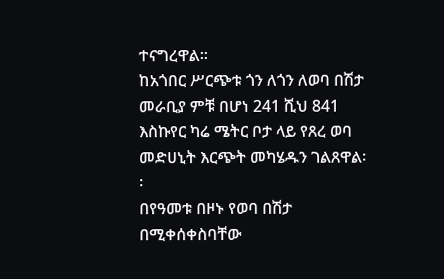ተናግረዋል፡፡
ከአጎበር ሥርጭቱ ጎን ለጎን ለወባ በሽታ መራቢያ ምቹ በሆነ 241 ሺህ 841 እስኩየር ካሬ ሜትር ቦታ ላይ የጸረ ወባ መድሀኒት እርጭት መካሄዱን ገልጸዋል፡፡
በየዓመቱ በዞኑ የወባ በሽታ በሚቀሰቀስባቸው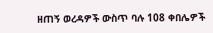ዘጠኝ ወረዳዎች ውስጥ ባሉ 108 ቀበሌዎች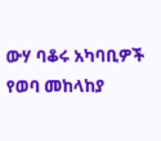ውሃ ባቆሩ አካባቢዎች የወባ መከላከያ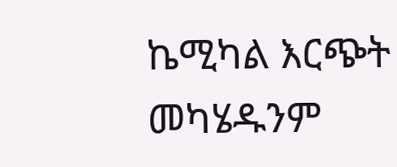ኬሚካል እርጭት መካሄዱንም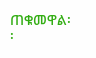ጠቁመዋል፡፡